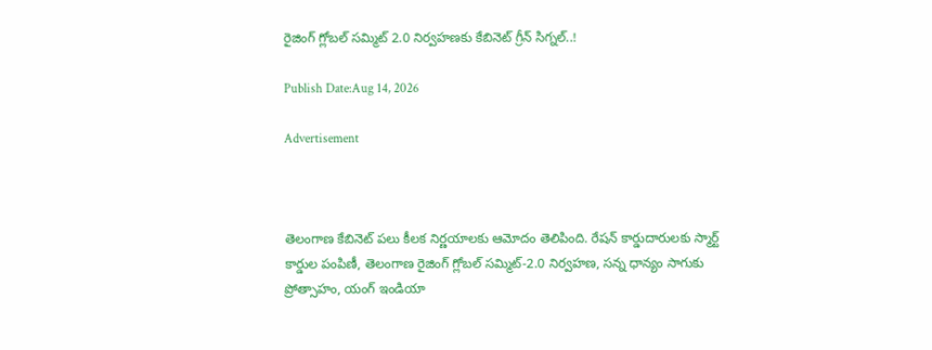రైజింగ్ గ్లోబల్ సమ్మిట్ 2.0 నిర్వహణకు కేబినెట్ గ్రీన్ సిగ్నల్..!

Publish Date:Aug 14, 2026

Advertisement



తెలంగాణ కేబినెట్ పలు కీలక నిర్ణయాలకు ఆమోదం తెలిపింది. రేషన్ కార్డుదారులకు స్మార్ట్ కార్డుల పంపిణీ, తెలంగాణ రైజింగ్ గ్లోబల్ సమ్మిట్‌-2.0 నిర్వహణ, సన్న ధాన్యం సాగుకు ప్రోత్సాహం, యంగ్ ఇండియా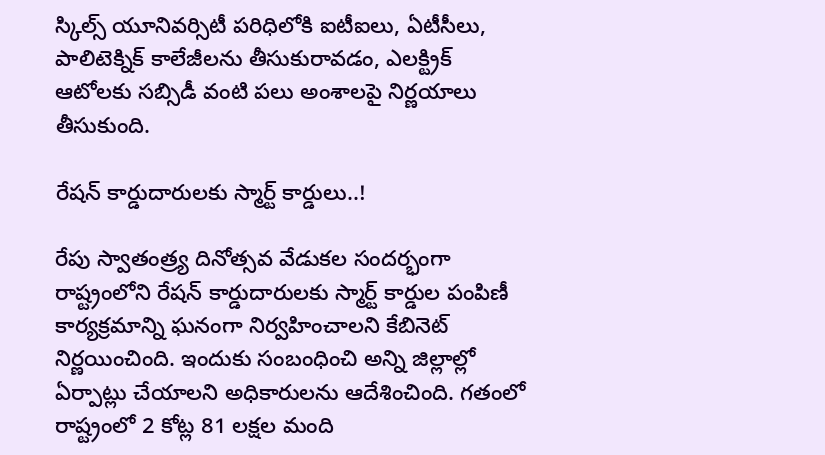స్కిల్స్ యూనివర్సిటీ పరిధిలోకి ఐటీఐలు, ఏటీసీలు, పాలిటెక్నిక్ కాలేజీలను తీసుకురావడం, ఎలక్ట్రిక్ ఆటోలకు సబ్సిడీ వంటి పలు అంశాలపై నిర్ణయాలు తీసుకుంది.

రేషన్ కార్డుదారులకు స్మార్ట్ కార్డులు..!

రేపు స్వాతంత్ర్య దినోత్సవ వేడుకల సందర్భంగా రాష్ట్రంలోని రేషన్ కార్డుదారులకు స్మార్ట్ కార్డుల పంపిణీ కార్యక్రమాన్ని ఘనంగా నిర్వహించాలని కేబినెట్ నిర్ణయించింది. ఇందుకు సంబంధించి అన్ని జిల్లాల్లో ఏర్పాట్లు చేయాలని అధికారులను ఆదేశించింది. గతంలో రాష్ట్రంలో 2 కోట్ల 81 లక్షల మంది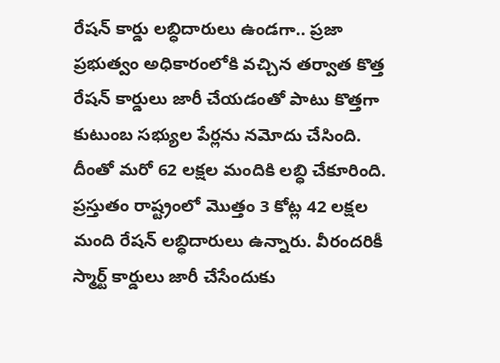రేషన్ కార్డు లబ్ధిదారులు ఉండగా.. ప్రజా ప్రభుత్వం అధికారంలోకి వచ్చిన తర్వాత కొత్త రేషన్ కార్డులు జారీ చేయడంతో పాటు కొత్తగా కుటుంబ సభ్యుల పేర్లను నమోదు చేసింది. దీంతో మరో 62 లక్షల మందికి లబ్ధి చేకూరింది. ప్రస్తుతం రాష్ట్రంలో మొత్తం 3 కోట్ల 42 లక్షల మంది రేషన్ లబ్ధిదారులు ఉన్నారు. వీరందరికీ స్మార్ట్ కార్డులు జారీ చేసేందుకు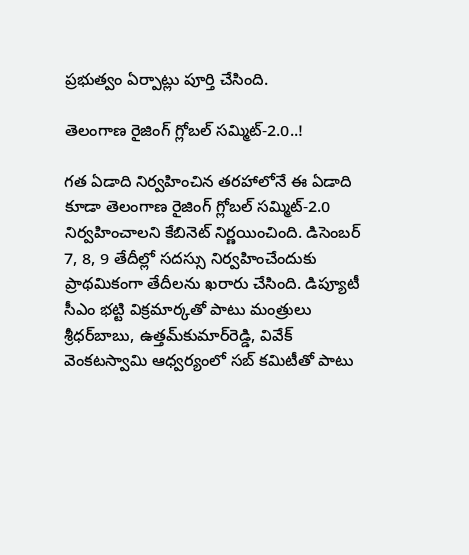ప్రభుత్వం ఏర్పాట్లు పూర్తి చేసింది.

తెలంగాణ రైజింగ్ గ్లోబల్ సమ్మిట్‌-2.0..!

గత ఏడాది నిర్వహించిన తరహాలోనే ఈ ఏడాది కూడా తెలంగాణ రైజింగ్ గ్లోబల్ సమ్మిట్‌-2.0 నిర్వహించాలని కేబినెట్ నిర్ణయించింది. డిసెంబర్ 7, 8, 9 తేదీల్లో సదస్సు నిర్వహించేందుకు ప్రాథమికంగా తేదీలను ఖరారు చేసింది. డిప్యూటీ సీఎం భట్టి విక్రమార్కతో పాటు మంత్రులు శ్రీధర్‌బాబు, ఉత్తమ్‌కుమార్‌రెడ్డి, వివేక్ వెంకటస్వామి ఆధ్వర్యంలో సబ్ కమిటీతో పాటు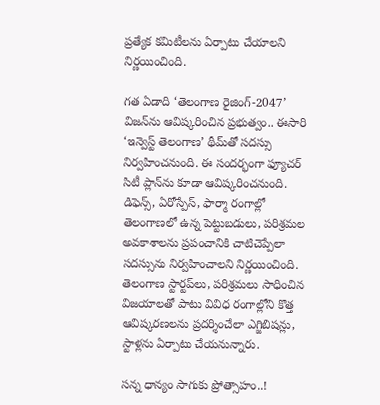ప్రత్యేక కమిటీలను ఏర్పాటు చేయాలని నిర్ణయించింది.

గత ఏడాది ‘తెలంగాణ రైజింగ్-2047’ విజన్‌ను ఆవిష్కరించిన ప్రభుత్వం.. ఈసారి ‘ఇన్వెస్ట్ తెలంగాణ’ థీమ్‌తో సదస్సు నిర్వహించనుంది. ఈ సందర్భంగా ఫ్యూచర్ సిటీ ప్లాన్‌ను కూడా ఆవిష్కరించనుంది. డిఫెన్స్, ఏరోస్పేస్, ఫార్మా రంగాల్లో తెలంగాణలో ఉన్న పెట్టుబడులు, పరిశ్రమల అవకాశాలను ప్రపంచానికి చాటిచెప్పేలా సదస్సును నిర్వహించాలని నిర్ణయించింది. తెలంగాణ స్టార్టప్‌లు, పరిశ్రమలు సాధించిన విజయాలతో పాటు వివిధ రంగాల్లోని కొత్త ఆవిష్కరణలను ప్రదర్శించేలా ఎగ్జిబిషన్లు, స్టాళ్లను ఏర్పాటు చేయనున్నారు.

సన్న ధాన్యం సాగుకు ప్రోత్సాహం..!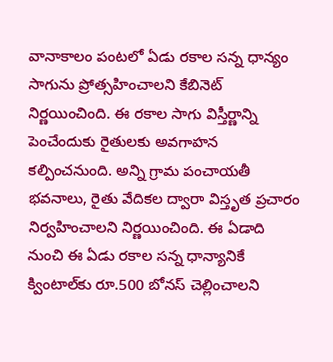వానాకాలం పంటలో ఏడు రకాల సన్న ధాన్యం సాగును ప్రోత్సహించాలని కేబినెట్ నిర్ణయించింది. ఈ రకాల సాగు విస్తీర్ణాన్ని పెంచేందుకు రైతులకు అవగాహన కల్పించనుంది. అన్ని గ్రామ పంచాయతీ భవనాలు, రైతు వేదికల ద్వారా విస్తృత ప్రచారం నిర్వహించాలని నిర్ణయించింది. ఈ ఏడాది నుంచి ఈ ఏడు రకాల సన్న ధాన్యానికే క్వింటాల్‌కు రూ.500 బోనస్ చెల్లించాలని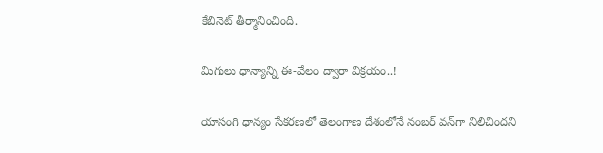కేబినెట్ తీర్మానించింది.

మిగులు ధాన్యాన్ని ఈ-వేలం ద్వారా విక్రయం..!

యాసంగి ధాన్యం సేకరణలో తెలంగాణ దేశంలోనే నంబర్ వన్‌గా నిలిచిందని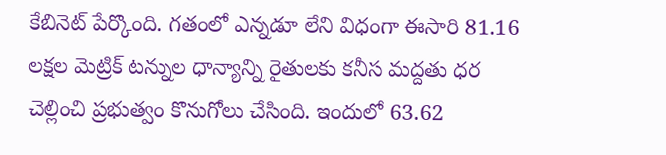కేబినెట్ పేర్కొంది. గతంలో ఎన్నడూ లేని విధంగా ఈసారి 81.16 లక్షల మెట్రిక్ టన్నుల ధాన్యాన్ని రైతులకు కనీస మద్దతు ధర చెల్లించి ప్రభుత్వం కొనుగోలు చేసింది. ఇందులో 63.62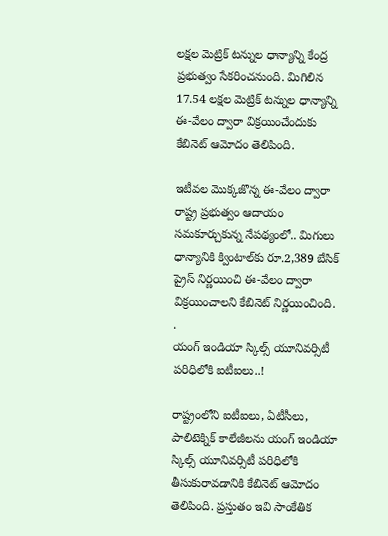లక్షల మెట్రిక్ టన్నుల ధాన్యాన్ని కేంద్ర ప్రభుత్వం సేకరించనుంది. మిగిలిన 17.54 లక్షల మెట్రిక్ టన్నుల ధాన్యాన్ని ఈ-వేలం ద్వారా విక్రయించేందుకు కేబినెట్ ఆమోదం తెలిపింది.

ఇటీవల మొక్కజొన్న ఈ-వేలం ద్వారా రాష్ట్ర ప్రభుత్వం ఆదాయం సమకూర్చుకున్న నేపథ్యంలో.. మిగులు ధాన్యానికి క్వింటాల్‌కు రూ.2,389 బేసిక్ ప్రైస్ నిర్ణయించి ఈ-వేలం ద్వారా విక్రయించాలని కేబినెట్ నిర్ణయించింది.
.
యంగ్ ఇండియా స్కిల్స్ యూనివర్సిటీ పరిధిలోకి ఐటీఐలు..!

రాష్ట్రంలోని ఐటీఐలు, ఏటీసీలు, పాలిటెక్నిక్ కాలేజీలను యంగ్ ఇండియా స్కిల్స్ యూనివర్సిటీ పరిధిలోకి తీసుకురావడానికి కేబినెట్ ఆమోదం తెలిపింది. ప్రస్తుతం ఇవి సాంకేతిక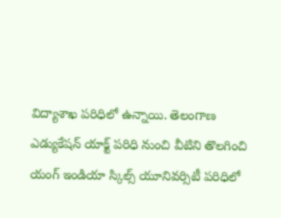విద్యాశాఖ పరిధిలో ఉన్నాయి. తెలంగాణ ఎడ్యుకేషన్ యాక్ట్ పరిధి నుంచి వీటిని తొలగించి యంగ్ ఇండియా స్కిల్స్ యూనివర్సిటీ పరిధిలో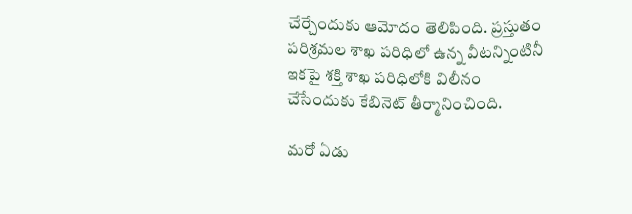చేర్చేందుకు ఆమోదం తెలిపింది. ప్రస్తుతం పరిశ్రమల శాఖ పరిధిలో ఉన్న వీటన్నింటినీ ఇకపై శక్తి శాఖ పరిధిలోకి విలీనం చేసేందుకు కేబినెట్ తీర్మానించింది.

మరో ఏడు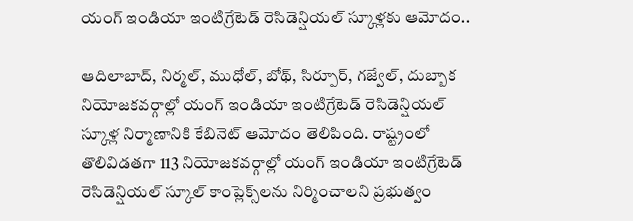యంగ్ ఇండియా ఇంటిగ్రేటెడ్ రెసిడెన్షియల్ స్కూళ్లకు ఆమోదం..

ఆదిలాబాద్, నిర్మల్, ముధోల్, బోథ్, సిర్పూర్, గజ్వేల్, దుబ్బాక నియోజకవర్గాల్లో యంగ్ ఇండియా ఇంటిగ్రేటెడ్ రెసిడెన్షియల్ స్కూళ్ల నిర్మాణానికి కేబినెట్ ఆమోదం తెలిపింది. రాష్ట్రంలో తొలివిడతగా 113 నియోజకవర్గాల్లో యంగ్ ఇండియా ఇంటిగ్రేటెడ్ రెసిడెన్షియల్ స్కూల్ కాంప్లెక్స్‌లను నిర్మించాలని ప్రభుత్వం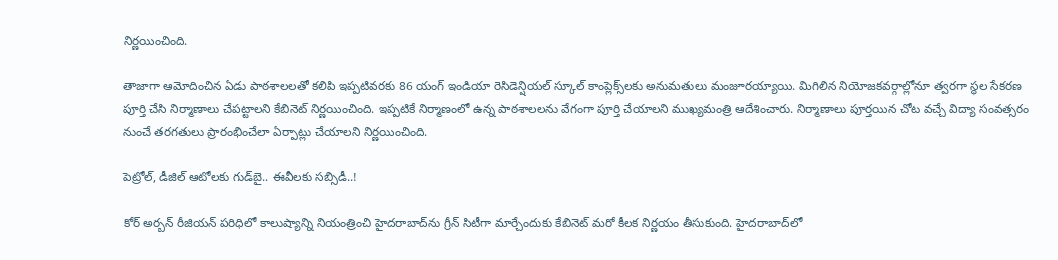నిర్ణయించింది.

తాజాగా ఆమోదించిన ఏడు పాఠశాలలతో కలిపి ఇప్పటివరకు 86 యంగ్ ఇండియా రెసిడెన్షియల్ స్కూల్ కాంప్లెక్స్‌లకు అనుమతులు మంజూరయ్యాయి. మిగిలిన నియోజకవర్గాల్లోనూ త్వరగా స్థల సేకరణ పూర్తి చేసి నిర్మాణాలు చేపట్టాలని కేబినెట్ నిర్ణయించింది. ఇప్పటికే నిర్మాణంలో ఉన్న పాఠశాలలను వేగంగా పూర్తి చేయాలని ముఖ్యమంత్రి ఆదేశించారు. నిర్మాణాలు పూర్తయిన చోట వచ్చే విద్యా సంవత్సరం నుంచే తరగతులు ప్రారంభించేలా ఏర్పాట్లు చేయాలని నిర్ణయించింది.

పెట్రోల్, డీజిల్ ఆటోలకు గుడ్‌బై.. ఈవీలకు సబ్సిడీ..!

కోర్ అర్బన్ రీజియన్ పరిధిలో కాలుష్యాన్ని నియంత్రించి హైదరాబాద్‌ను గ్రీన్ సిటీగా మార్చేందుకు కేబినెట్ మరో కీలక నిర్ణయం తీసుకుంది. హైదరాబాద్‌లో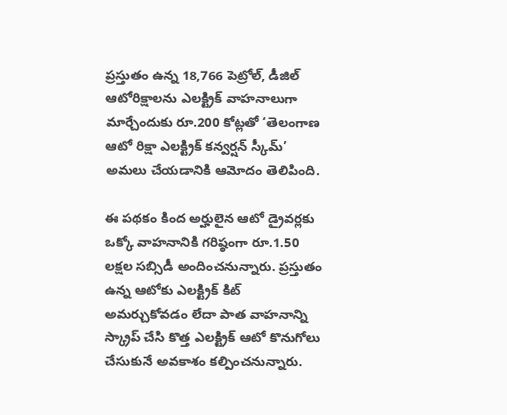ప్రస్తుతం ఉన్న 18,766 పెట్రోల్, డీజిల్ ఆటోరిక్షాలను ఎలక్ట్రిక్ వాహనాలుగా మార్చేందుకు రూ.200 కోట్లతో ‘తెలంగాణ ఆటో రిక్షా ఎలక్ట్రిక్ కన్వర్షన్ స్కీమ్’ అమలు చేయడానికి ఆమోదం తెలిపింది.

ఈ పథకం కింద అర్హులైన ఆటో డ్రైవర్లకు ఒక్కో వాహనానికి గరిష్ఠంగా రూ.1.50 లక్షల సబ్సిడీ అందించనున్నారు. ప్రస్తుతం ఉన్న ఆటోకు ఎలక్ట్రిక్ కిట్ అమర్చుకోవడం లేదా పాత వాహనాన్ని స్క్రాప్ చేసి కొత్త ఎలక్ట్రిక్ ఆటో కొనుగోలు చేసుకునే అవకాశం కల్పించనున్నారు.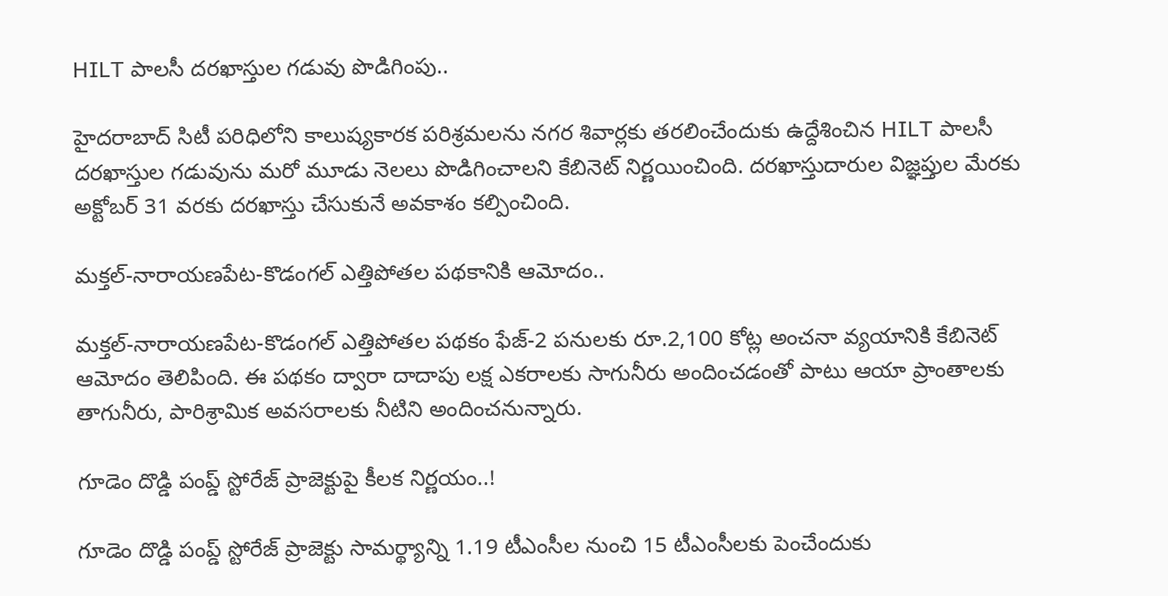HILT పాలసీ దరఖాస్తుల గడువు పొడిగింపు..

హైదరాబాద్ సిటీ పరిధిలోని కాలుష్యకారక పరిశ్రమలను నగర శివార్లకు తరలించేందుకు ఉద్దేశించిన HILT పాలసీ దరఖాస్తుల గడువును మరో మూడు నెలలు పొడిగించాలని కేబినెట్ నిర్ణయించింది. దరఖాస్తుదారుల విజ్ఞప్తుల మేరకు అక్టోబర్ 31 వరకు దరఖాస్తు చేసుకునే అవకాశం కల్పించింది.

మక్తల్-నారాయణపేట-కొడంగల్ ఎత్తిపోతల పథకానికి ఆమోదం..

మక్తల్-నారాయణపేట-కొడంగల్ ఎత్తిపోతల పథకం ఫేజ్-2 పనులకు రూ.2,100 కోట్ల అంచనా వ్యయానికి కేబినెట్ ఆమోదం తెలిపింది. ఈ పథకం ద్వారా దాదాపు లక్ష ఎకరాలకు సాగునీరు అందించడంతో పాటు ఆయా ప్రాంతాలకు తాగునీరు, పారిశ్రామిక అవసరాలకు నీటిని అందించనున్నారు.

గూడెం దొడ్డి పంప్డ్ స్టోరేజ్ ప్రాజెక్టుపై కీలక నిర్ణయం..!

గూడెం దొడ్డి పంప్డ్ స్టోరేజ్ ప్రాజెక్టు సామర్థ్యాన్ని 1.19 టీఎంసీల నుంచి 15 టీఎంసీలకు పెంచేందుకు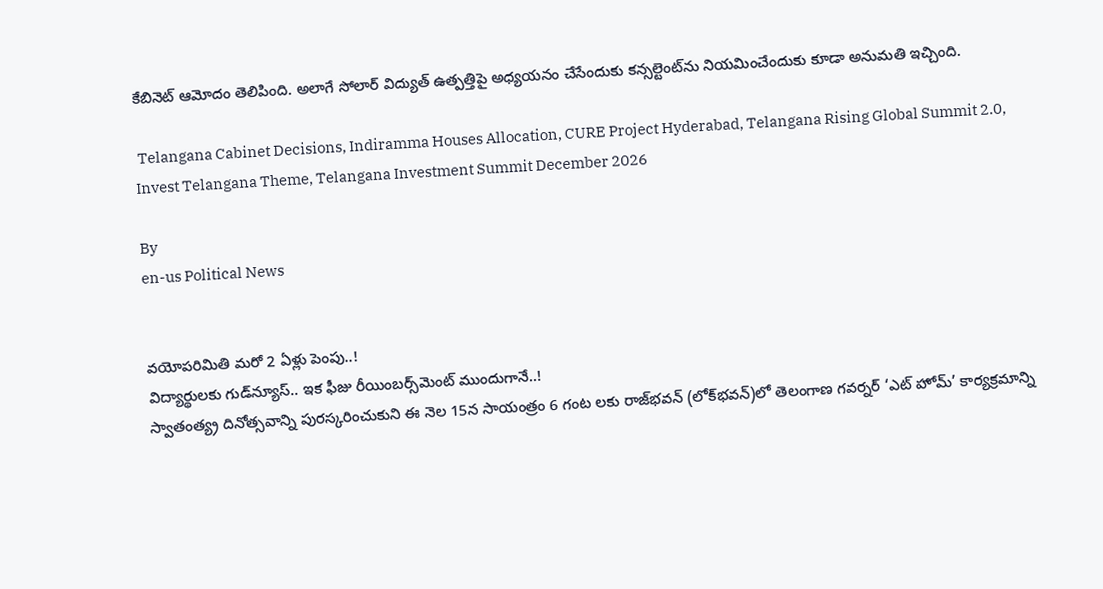కేబినెట్ ఆమోదం తెలిపింది. అలాగే సోలార్ విద్యుత్ ఉత్పత్తిపై అధ్యయనం చేసేందుకు కన్సల్టెంట్‌ను నియమించేందుకు కూడా అనుమతి ఇచ్చింది.

 Telangana Cabinet Decisions, Indiramma Houses Allocation, CURE Project Hyderabad, Telangana Rising Global Summit 2.0, Invest Telangana Theme, Telangana Investment Summit December 2026

By
en-us Political News


వయోపరిమితి మరో 2 ఏళ్లు పెంపు..!
విద్యార్థులకు గుడ్‌న్యూస్‌.. ఇక ఫీజు రీయింబర్స్‌మెంట్‌ ముందుగానే..!
స్వాతంత్య్ర దినోత్సవాన్ని పురస్కరించుకుని ఈ నెల 15న సాయంత్రం 6 గంట లకు రాజ్‌భవన్‌ (లోక్‌భవన్‌)లో తెలంగాణ గవర్నర్‌ ‘ఎట్ హోమ్‌’ కార్యక్రమాన్ని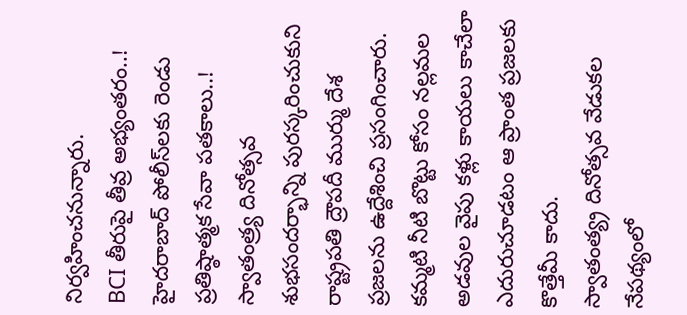నిర్వహించనున్నారు.
BCI తీరుపై తీవ్ర అభ్యంతరం..!
హైదరాబాద్ పోలీస్‌లకు రెండు ప్రతిష్ఠాత్మక సేవా పతకాలు..!
స్వాతంత్ర్య దినోత్సవ శుభసందర్భాన్ని పురస్కరించుకుని రాష్ట్రపతి ద్రౌపదీ ముర్ము దేశ ప్రజలను ఉద్దేశించి ప్రసంగించారు.
కమ్మటి నీటి బొట్టు కోసం నల్లమల అడవుల వైపు కళ్లు కాయలు కాచేలా ఎదురుచూడటం ఆ ప్రాంత ప్రజలకు కొత్తేమీ కాదు.
స్వాతంత్య్ర దినోత్సవ వేడుకల నేపథ్యంలో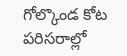గోల్కొండ కోట పరిసరాల్లో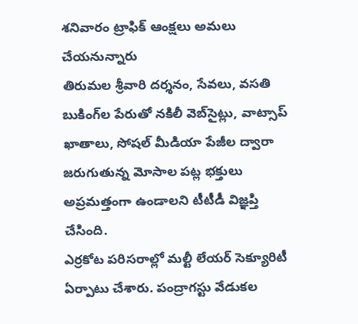శనివారం ట్రాఫిక్ ఆంక్షలు అమలు చేయనున్నారు
తిరుమల శ్రీవారి దర్శనం, సేవలు, వసతి బుకింగ్‌ల పేరుతో నకిలీ వెబ్‌సైట్లు, వాట్సాప్ ఖాతాలు, సోషల్ మీడియా పేజీల ద్వారా జరుగుతున్న మోసాల పట్ల భక్తులు అప్రమత్తంగా ఉండాలని టీటీడీ విజ్ఞప్తి చేసింది.
ఎర్రకోట పరిసరాల్లో మల్టీ లేయర్ సెక్యూరిటీ ఏర్పాటు చేశారు. పంద్రాగస్టు వేడుకల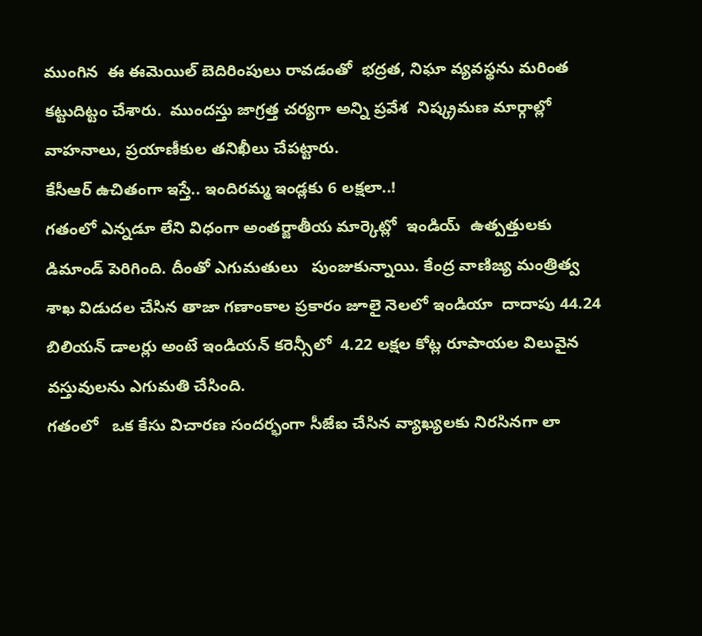ముంగిన  ఈ ఈమెయిల్ బెదిరింపులు రావడంతో  భద్రత, నిఘా వ్యవస్థను మరింత కట్టుదిట్టం చేశారు.  ముందస్తు జాగ్రత్త చర్యగా అన్ని ప్రవేశ  నిష్క్రమణ మార్గాల్లో వాహనాలు, ప్రయాణీకుల తనిఖీలు చేపట్టారు.
కేసీఆర్ ఉచితంగా ఇస్తే.. ఇందిరమ్మ ఇండ్లకు 6 లక్షలా..!
గతంలో ఎన్నడూ లేని విధంగా అంతర్జాతీయ మార్కెట్లో  ఇండియ్  ఉత్పత్తులకు డిమాండ్ పెరిగింది. దీంతో ఎగుమతులు   పుంజుకున్నాయి. కేంద్ర వాణిజ్య మంత్రిత్వ శాఖ విడుదల చేసిన తాజా గణాంకాల ప్రకారం జూలై నెలలో ఇండియా  దాదాపు 44.24 బిలియన్ డాలర్లు అంటే ఇండియన్ కరెన్సీలో  4.22 లక్షల కోట్ల రూపాయల విలువైన వస్తువులను ఎగుమతి చేసింది.
గతంలో   ఒక కేసు విచారణ సందర్భంగా సీజేఐ చేసిన వ్యాఖ్యలకు నిరసినగా లా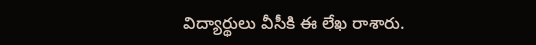విద్యార్థులు వీసీకి ఈ లేఖ రాశారు.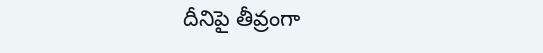దీనిపై తీవ్రంగా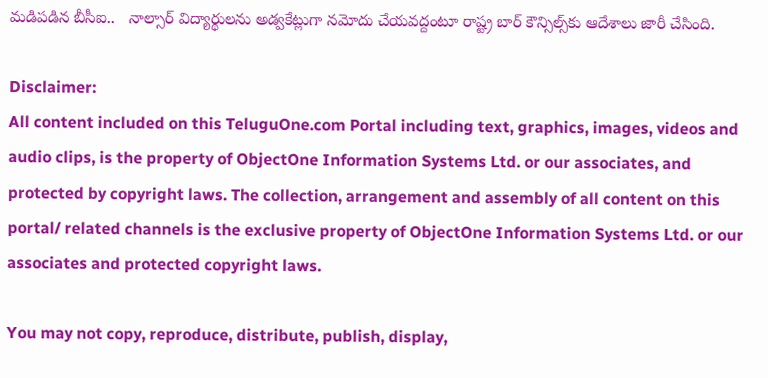మడిపడిన బీసీఐ..   నాల్సార్‌ విద్యార్థులను అడ్వకేట్లుగా నమోదు చేయవద్దంటూ రాష్ట్ర బార్ కౌన్సిల్స్‌కు ఆదేశాలు జారీ చేసింది.

Disclaimer:
All content included on this TeluguOne.com Portal including text, graphics, images, videos and audio clips, is the property of ObjectOne Information Systems Ltd. or our associates, and protected by copyright laws. The collection, arrangement and assembly of all content on this portal/ related channels is the exclusive property of ObjectOne Information Systems Ltd. or our associates and protected copyright laws.

You may not copy, reproduce, distribute, publish, display,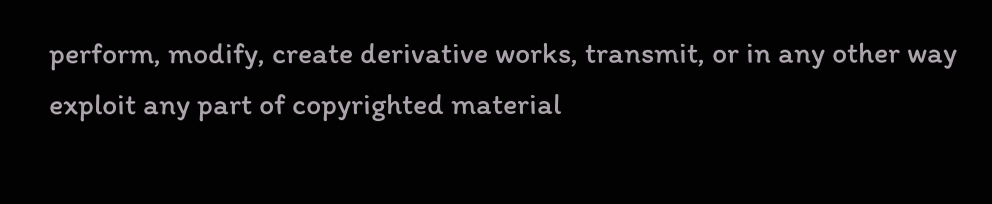perform, modify, create derivative works, transmit, or in any other way exploit any part of copyrighted material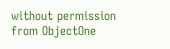without permission from ObjectOne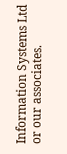Information Systems Ltd or our associates.